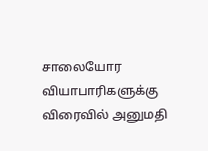சாலையோர வியாபாரிகளுக்கு விரைவில் அனுமதி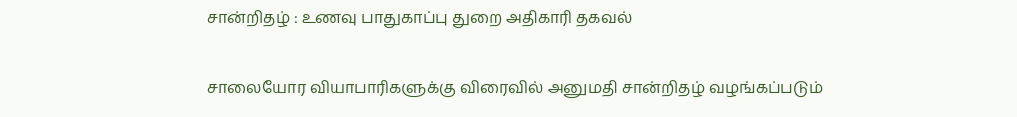சான்றிதழ் : உணவு பாதுகாப்பு துறை அதிகாரி தகவல்

சாலையோர வியாபாரிகளுக்கு விரைவில் அனுமதி சான்றிதழ் வழங்கப்படும்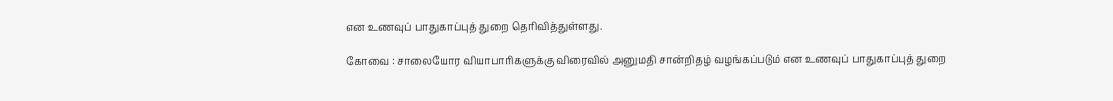என உணவுப் பாதுகாப்புத் துறை தெரிவித்துள்ளது.

கோவை : சாலையோர வியாபாரிகளுக்கு விரைவில் அனுமதி சான்றிதழ் வழங்கப்படும் என உணவுப் பாதுகாப்புத் துறை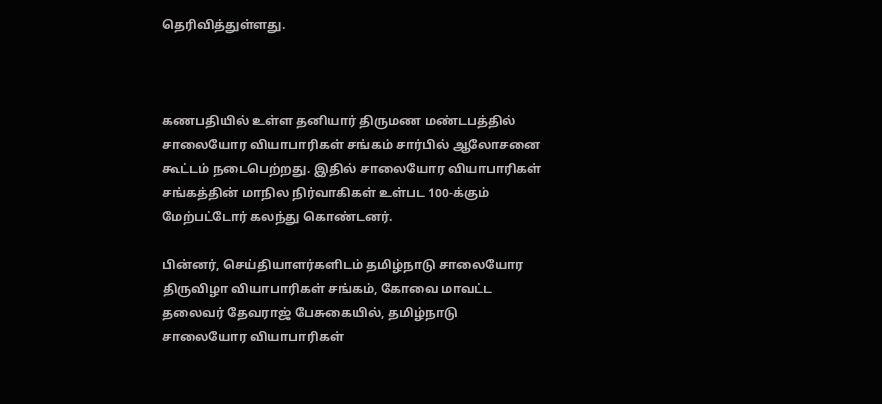தெரிவித்துள்ளது.



கணபதியில் உள்ள தனியார் திருமண மண்டபத்தில் சாலையோர வியாபாரிகள் சங்கம் சார்பில் ஆலோசனை கூட்டம் நடைபெற்றது. இதில் சாலையோர வியாபாரிகள் சங்கத்தின் மாநில நிர்வாகிகள் உள்பட 100-க்கும் மேற்பட்டோர் கலந்து கொண்டனர்.

பின்னர், செய்தியாளர்களிடம் தமிழ்நாடு சாலையோர திருவிழா வியாபாரிகள் சங்கம், கோவை மாவட்ட தலைவர் தேவராஜ் பேசுகையில், தமிழ்நாடு சாலையோர வியாபாரிகள்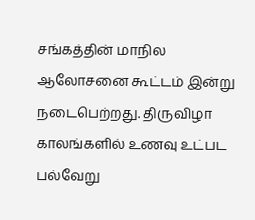சங்கத்தின் மாநில ஆலோசனை கூட்டம் இன்று நடைபெற்றது. திருவிழா காலங்களில் உணவு உட்பட பல்வேறு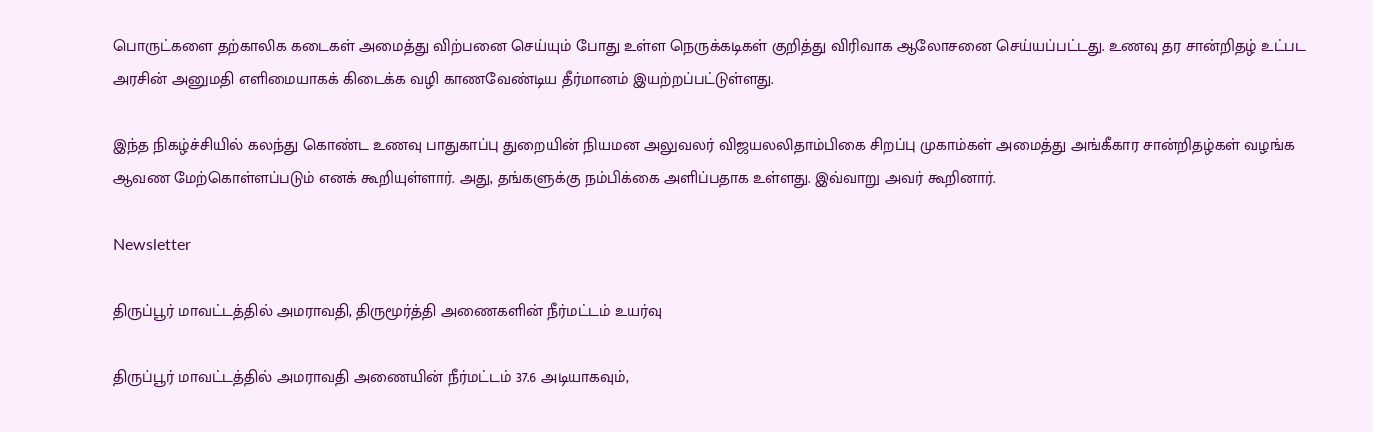பொருட்களை தற்காலிக கடைகள் அமைத்து விற்பனை செய்யும் போது உள்ள நெருக்கடிகள் குறித்து விரிவாக ஆலோசனை செய்யப்பட்டது. உணவு தர சான்றிதழ் உட்பட அரசின் அனுமதி எளிமையாகக் கிடைக்க வழி காணவேண்டிய தீர்மானம் இயற்றப்பட்டுள்ளது.

இந்த நிகழ்ச்சியில் கலந்து கொண்ட உணவு பாதுகாப்பு துறையின் நியமன அலுவலர் விஜயலலிதாம்பிகை சிறப்பு முகாம்கள் அமைத்து அங்கீகார சான்றிதழ்கள் வழங்க ஆவண மேற்கொள்ளப்படும் எனக் கூறியுள்ளார். அது, தங்களுக்கு நம்பிக்கை அளிப்பதாக உள்ளது. இவ்வாறு அவர் கூறினார்.

Newsletter

திருப்பூர் மாவட்டத்தில் அமராவதி, திருமூர்த்தி அணைகளின் நீர்மட்டம் உயர்வு

திருப்பூர் மாவட்டத்தில் அமராவதி அணையின் நீர்மட்டம் 37.6 அடியாகவும்,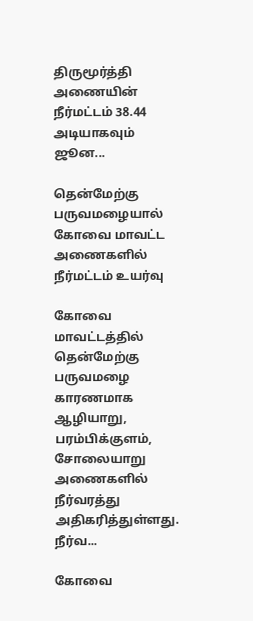திருமூர்த்தி அணையின் நீர்மட்டம் 38.44 அடியாகவும் ஜூன...

தென்மேற்கு பருவமழையால் கோவை மாவட்ட அணைகளில் நீர்மட்டம் உயர்வு

கோவை மாவட்டத்தில் தென்மேற்கு பருவமழை காரணமாக ஆழியாறு, பரம்பிக்குளம், சோலையாறு அணைகளில் நீர்வரத்து அதிகரித்துள்ளது. நீர்வ...

கோவை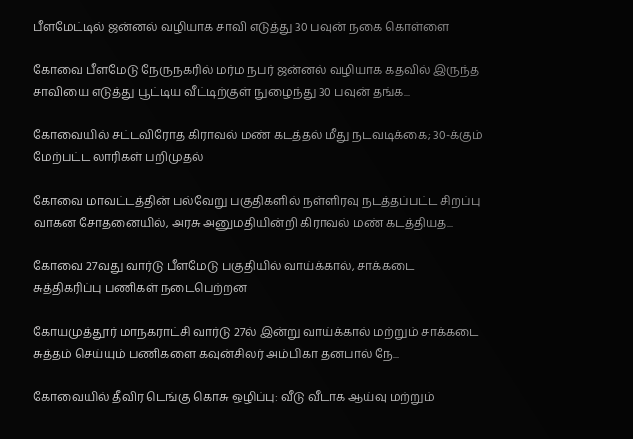பீளமேட்டில் ஜன்னல் வழியாக சாவி எடுத்து 30 பவுன் நகை கொள்ளை

கோவை பீளமேடு நேருநகரில் மர்ம நபர் ஜன்னல் வழியாக கதவில் இருந்த சாவியை எடுத்து பூட்டிய வீட்டிற்குள் நுழைந்து 30 பவுன் தங்க...

கோவையில் சட்டவிரோத கிராவல் மண் கடத்தல் மீது நடவடிக்கை; 30-க்கும் மேற்பட்ட லாரிகள் பறிமுதல்

கோவை மாவட்டத்தின் பல்வேறு பகுதிகளில் நள்ளிரவு நடத்தப்பட்ட சிறப்பு வாகன சோதனையில், அரசு அனுமதியின்றி கிராவல் மண் கடத்தியத...

கோவை 27வது வார்டு பீளமேடு பகுதியில் வாய்க்கால், சாக்கடை சுத்திகரிப்பு பணிகள் நடைபெற்றன

கோயமுத்தூர் மாநகராட்சி வார்டு 27ல் இன்று வாய்க்கால் மற்றும் சாக்கடை சுத்தம் செய்யும் பணிகளை கவுன்சிலர் அம்பிகா தனபால் நே...

கோவையில் தீவிர டெங்கு கொசு ஒழிப்பு: வீடு வீடாக ஆய்வு மற்றும்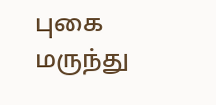புகை மருந்து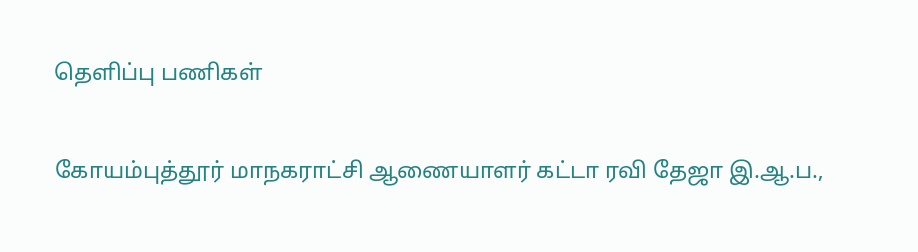தெளிப்பு பணிகள்

கோயம்புத்தூர் மாநகராட்சி ஆணையாளர் கட்டா ரவி தேஜா இ.ஆ.ப.,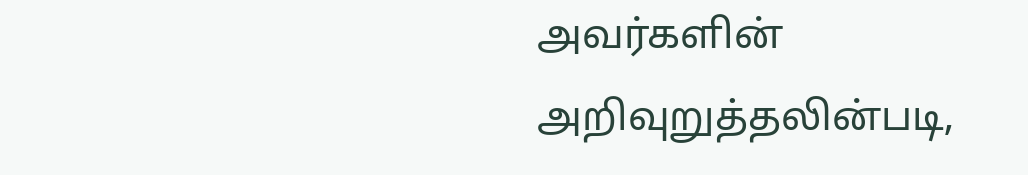அவர்களின் அறிவுறுத்தலின்படி,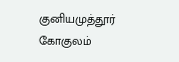குனியமுத்தூர் கோகுலம்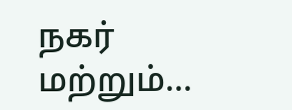நகர் மற்றும்...